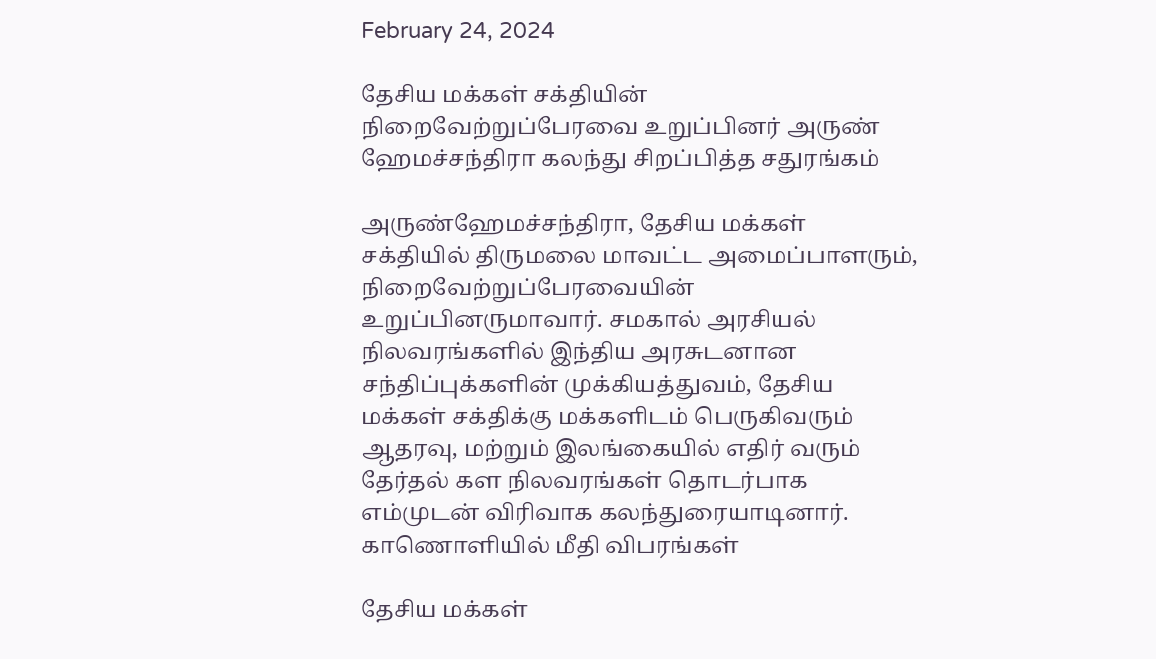February 24, 2024

தேசிய மக்கள் சக்தியின் நிறைவேற்றுப்பேரவை உறுப்பினர் அருண் ஹேமச்சந்திரா கலந்து சிறப்பித்த சதுரங்கம்

அருண்ஹேமச்சந்திரா, தேசிய மக்கள் சக்தியில் திருமலை மாவட்ட அமைப்பாளரும், நிறைவேற்றுப்பேரவையின் உறுப்பினருமாவார். சமகால் அரசியல் நிலவரங்களில் இந்திய அரசுடனான சந்திப்புக்களின் முக்கியத்துவம், தேசிய மக்கள் சக்திக்கு மக்களிடம் பெருகிவரும் ஆதரவு, மற்றும் இலங்கையில் எதிர் வரும் தேர்தல் கள நிலவரங்கள் தொடர்பாக எம்முடன் விரிவாக கலந்துரையாடினார். காணொளியில் மீதி விபரங்கள்

தேசிய மக்கள்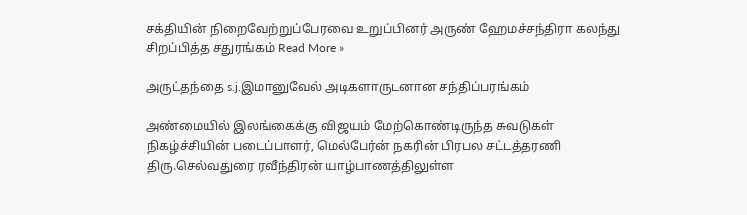சக்தியின் நிறைவேற்றுப்பேரவை உறுப்பினர் அருண் ஹேமச்சந்திரா கலந்து சிறப்பித்த சதுரங்கம் Read More »

அருட்தந்தை s.j.இமானுவேல் அடிகளாருடனான சந்திப்பரங்கம்

அண்மையில் இலங்கைக்கு விஜயம் மேற்கொண்டிருந்த சுவடுகள் நிகழ்ச்சியின் படைப்பாளர், மெல்பேர்ன் நகரின் பிரபல சட்டத்தரணி திரு.செல்வதுரை ரவீந்திரன் யாழ்பாணத்திலுள்ள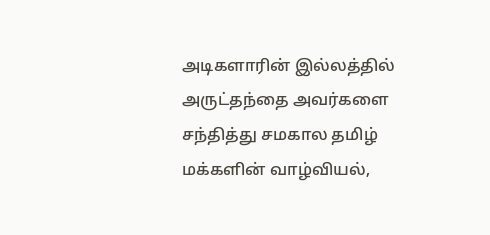அடிகளாரின் இல்லத்தில் அருட்தந்தை அவர்களை சந்தித்து சமகால தமிழ் மக்களின் வாழ்வியல்,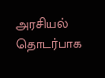அரசியல் தொடர்பாக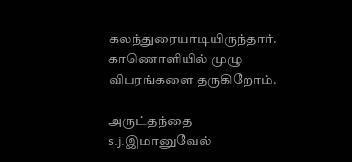கலந்துரையாடியிருந்தார். காணொளியில் முழு விபரங்களை தருகிறோம்.

அருட்தந்தை s.j.இமானுவேல்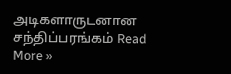அடிகளாருடனான சந்திப்பரங்கம் Read More »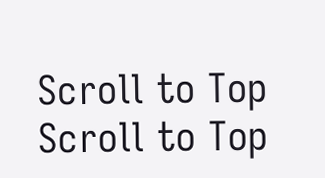Scroll to Top
Scroll to Top